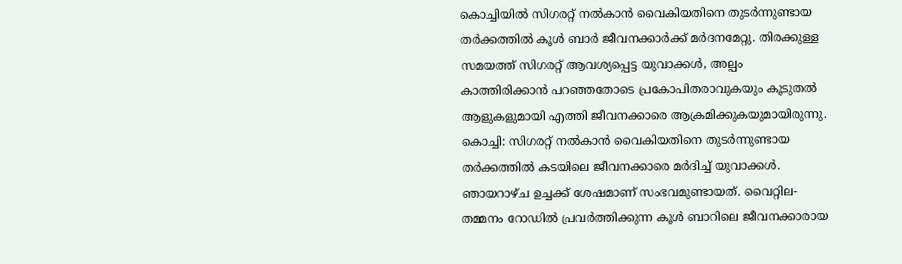കൊച്ചിയിൽ സിഗരറ്റ് നൽകാൻ വൈകിയതിനെ തുടർന്നുണ്ടായ തർക്കത്തിൽ കൂൾ ബാർ ജീവനക്കാർക്ക് മർദനമേറ്റു. തിരക്കുള്ള സമയത്ത് സിഗരറ്റ് ആവശ്യപ്പെട്ട യുവാക്കൾ, അല്പം കാത്തിരിക്കാൻ പറഞ്ഞതോടെ പ്രകോപിതരാവുകയും കൂടുതൽ ആളുകളുമായി എത്തി ജീവനക്കാരെ ആക്രമിക്കുകയുമായിരുന്നു.
കൊച്ചി: സിഗരറ്റ് നൽകാൻ വൈകിയതിനെ തുടർന്നുണ്ടായ തർക്കത്തിൽ കടയിലെ ജീവനക്കാരെ മർദിച്ച് യുവാക്കൾ. ഞായറാഴ്ച ഉച്ചക്ക് ശേഷമാണ് സംഭവമുണ്ടായത്. വൈറ്റില- തമ്മനം റോഡിൽ പ്രവർത്തിക്കുന്ന കൂൾ ബാറിലെ ജീവനക്കാരായ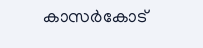കാസർകോട്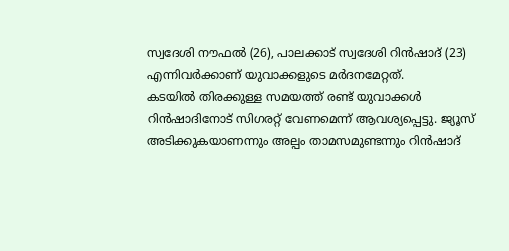സ്വദേശി നൗഫൽ (26), പാലക്കാട് സ്വദേശി റിൻഷാദ് (23) എന്നിവർക്കാണ് യുവാക്കളുടെ മർദനമേറ്റത്.
കടയിൽ തിരക്കുള്ള സമയത്ത് രണ്ട് യുവാക്കൾ റിൻഷാദിനോട് സിഗരറ്റ് വേണമെന്ന് ആവശ്യപ്പെട്ടു. ജ്യൂസ് അടിക്കുകയാണന്നും അല്പം താമസമുണ്ടന്നും റിൻഷാദ്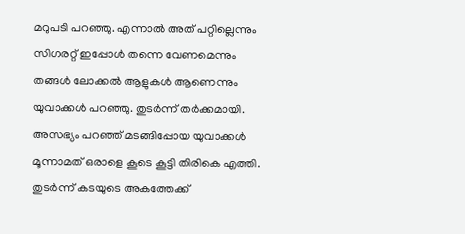മറുപടി പറഞ്ഞു. എന്നാൽ അത് പറ്റില്ലെന്നും സിഗരറ്റ് ഇപ്പോൾ തന്നെ വേണമെന്നും തങ്ങൾ ലോക്കൽ ആളുകൾ ആണെന്നും യുവാക്കൾ പറഞ്ഞു. തുടർന്ന് തർക്കമായി.
അസഭ്യം പറഞ്ഞ് മടങ്ങിപ്പോയ യുവാക്കൾ മൂന്നാമത് ഒരാളെ കൂടെ കൂട്ടി തിരികെ എത്തി. തുടർന്ന് കടയുടെ അകത്തേക്ക്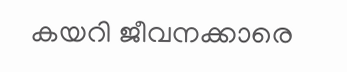കയറി ജീവനക്കാരെ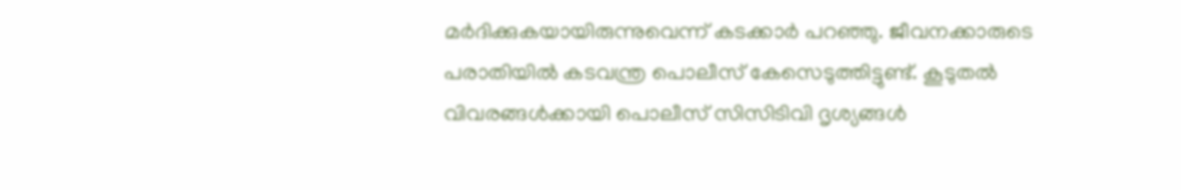മർദിക്കുകയായിരുന്നുവെന്ന് കടക്കാർ പറഞ്ഞു. ജീവനക്കാരുടെ പരാതിയിൽ കടവന്ത്ര പൊലീസ് കേസെടുത്തിട്ടുണ്ട്. കൂടുതൽ വിവരങ്ങൾക്കായി പൊലീസ് സിസിടിവി ദൃശ്യങ്ങൾ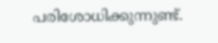പരിശോധിക്കുന്നുണ്ട്.